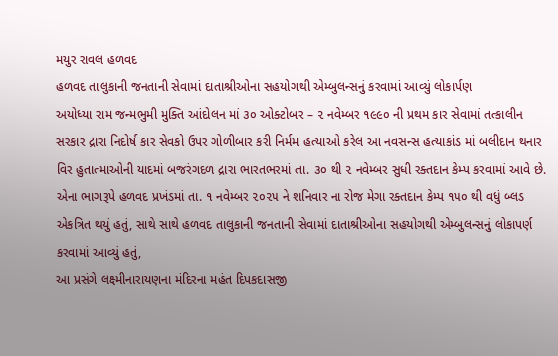મયુર રાવલ હળવદ
હળવદ તાલુકાની જનતાની સેવામાં દાતાશ્રીઓના સહયોગથી એમ્બુલન્સનું કરવામાં આવ્યું લોકાર્પણ
અયોધ્યા રામ જન્મભુમી મુક્તિ આંદોલન માં ૩૦ ઓક્ટોબર – ૨ નવેમ્બર ૧૯૯૦ ની પ્રથમ કાર સેવામાં તત્કાલીન સરકાર દ્રારા નિદોર્ષ કાર સેવકો ઉપર ગોળીબાર કરી નિર્મમ હત્યાઓ કરેલ આ નવસન્સ હત્યાકાંડ માં બલીદાન થનાર વિર હુતાત્માઓની યાદમાં બજરંગદળ દ્રારા ભારતભરમાં તા. ૩૦ થી ૨ નવેમ્બર સુધી રક્તદાન કેમ્પ કરવામાં આવે છે. એના ભાગરૂપે હળવદ પ્રખંડમાં તા. ૧ નવેમ્બર ૨૦૨૫ ને શનિવાર ના રોજ મેગા રક્તદાન કેમ્પ ૧૫૦ થી વધું બ્લડ એકત્રિત થયું હતું, સાથે સાથે હળવદ તાલુકાની જનતાની સેવામાં દાતાશ્રીઓના સહયોગથી એમ્બુલન્સનું લોકાપર્ણ કરવામાં આવ્યું હતું,
આ પ્રસંગે લક્ષ્મીનારાયણના મંદિરના મહંત દિપકદાસજી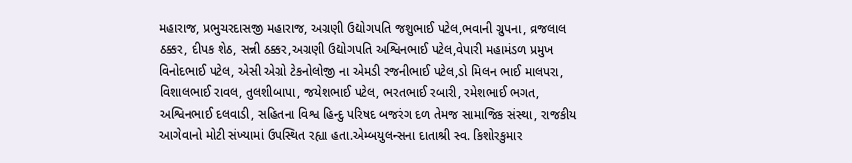મહારાજ, પ્રભુચરદાસજી મહારાજ, અગ્રણી ઉદ્યોગપતિ જશુભાઈ પટેલ,ભવાની ગ્રુપના, વ્રજલાલ ઠક્કર, દીપક શેઠ, સન્ની ઠક્કર,અગ્રણી ઉદ્યોગપતિ અશ્વિનભાઈ પટેલ,વેપારી મહામંડળ પ્રમુખ વિનોદભાઈ પટેલ, એસી એગ્રો ટેકનોલોજી ના એમડી રજનીભાઈ પટેલ,ડો મિલન ભાઈ માલપરા, વિશાલભાઈ રાવલ, તુલશીબાપા, જયેશભાઈ પટેલ, ભરતભાઈ રબારી, રમેશભાઈ ભગત, અશ્વિનભાઈ દલવાડી, સહિતના વિશ્વ હિન્દુ પરિષદ બજરંગ દળ તેમજ સામાજિક સંસ્થા, રાજકીય આગેવાનો મોટી સંખ્યામાં ઉપસ્થિત રહ્યા હતા.એમ્બયુલન્સના દાતાશ્રી સ્વ. કિશોરકુમાર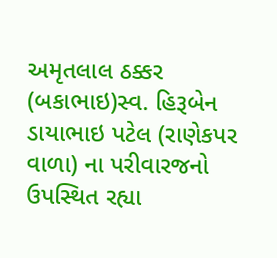અમૃતલાલ ઠક્કર (બકાભાઇ)સ્વ. હિરૂબેન ડાયાભાઇ પટેલ (રાણેકપર વાળા) ના પરીવારજનો ઉપસ્થિત રહ્યા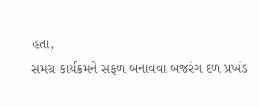હતા,
સમગ્ર કાર્યક્રમને સફળ બનાવવા બજરંગ દળ પ્રખંડ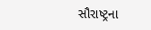સૌરાષ્ટ્રના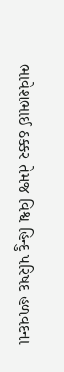ભાવેશભાઈ ઠક્કર તેમજ વિશ્વ હિન્દુ પરિષદ હળવદના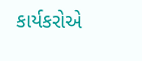કાર્યકરોએ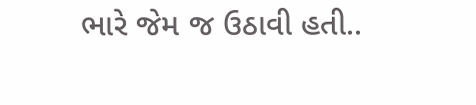ભારે જેમ જ ઉઠાવી હતી..